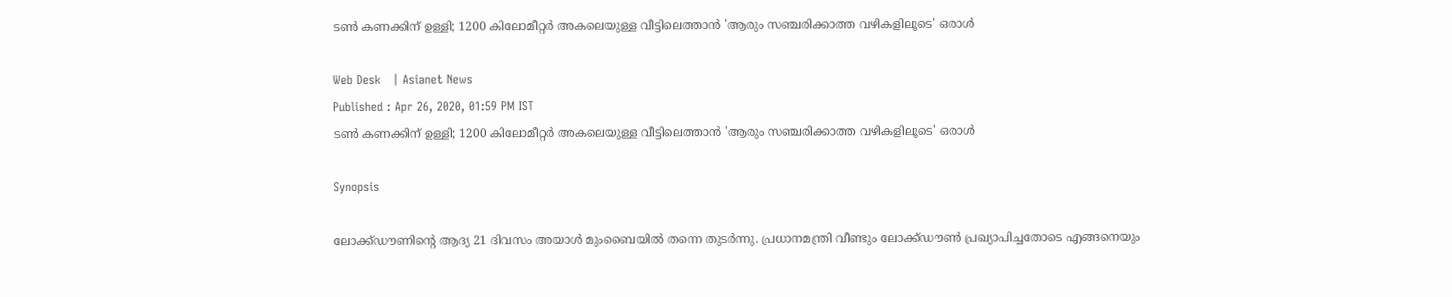ടണ്‍ കണക്കിന് ഉള്ളി; 1200 കിലോമീറ്റര്‍ അകലെയുള്ള വീട്ടിലെത്താന്‍ 'ആരും സഞ്ചരിക്കാത്ത വഴികളിലൂടെ' ഒരാള്‍

Web Desk   | Asianet News
Published : Apr 26, 2020, 01:59 PM IST
ടണ്‍ കണക്കിന് ഉള്ളി; 1200 കിലോമീറ്റര്‍ അകലെയുള്ള വീട്ടിലെത്താന്‍ 'ആരും സഞ്ചരിക്കാത്ത വഴികളിലൂടെ' ഒരാള്‍

Synopsis

ലോക്ക്ഡൗണിന്‍റെ ആദ്യ 21 ദിവസം അയാള്‍ മുംബൈയില്‍ തന്നെ തുടര്‍ന്നു. പ്രധാനമന്ത്രി വീണ്ടും ലോക്ക്ഡൗണ്‍ പ്രഖ്യാപിച്ചതോടെ എങ്ങനെയും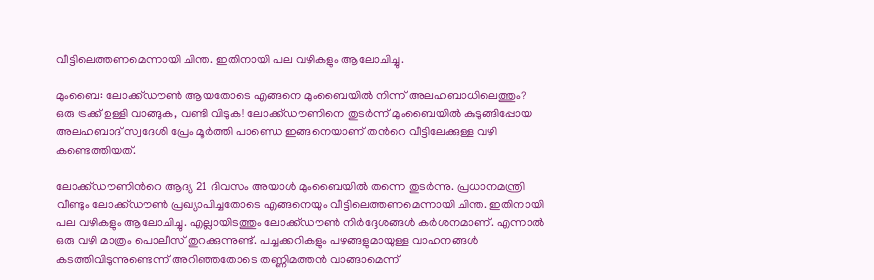വീട്ടിലെത്തണമെന്നായി ചിന്ത. ഇതിനായി പല വഴികളും ആലോചിച്ചു.

മുംബൈ: ലോക്ക്ഡൗണ്‍ ആയതോടെ എങ്ങനെ മുംബൈയില്‍ നിന്ന് അലഹബാധിലെത്തും? ഒരു ട്രക്ക് ഉള്ളി വാങ്ങുക, വണ്ടി വിടുക! ലോക്ക്ഡൗണിനെ തുടര്‍ന്ന് മുംബൈയില്‍ കുടുങ്ങിപ്പോയ അലഹബാദ് സ്വദേശി പ്രേം മൂര്‍ത്തി പാണ്ഡെ ഇങ്ങനെയാണ് തന്‍റെ വീട്ടിലേക്കുള്ള വഴി കണ്ടെത്തിയത്.

ലോക്ക്ഡൗണിന്‍റെ ആദ്യ 21 ദിവസം അയാള്‍ മുംബൈയില്‍ തന്നെ തുടര്‍ന്നു. പ്രധാനമന്ത്രി വീണ്ടും ലോക്ക്ഡൗണ്‍ പ്രഖ്യാപിച്ചതോടെ എങ്ങനെയും വീട്ടിലെത്തണമെന്നായി ചിന്ത. ഇതിനായി പല വഴികളും ആലോചിച്ചു. എല്ലായിടത്തും ലോക്ക്ഡൗണ്‍ നിര്‍ദ്ദേശങ്ങള്‍ കര്‍ശനമാണ്. എന്നാല്‍ ഒരു വഴി മാത്രം പൊലീസ് തുറക്കുന്നുണ്ട്. പച്ചക്കറികളും പഴങ്ങളുമായുള്ള വാഹനങ്ങള്‍ കടത്തിവിടുന്നുണ്ടെന്ന് അറിഞ്ഞതോടെ തണ്ണിമത്തന്‍ വാങ്ങാമെന്ന്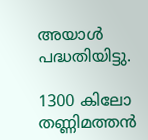അയാള്‍ പദ്ധതിയിട്ടു.

1300 കിലോ തണ്ണിമത്തന്‍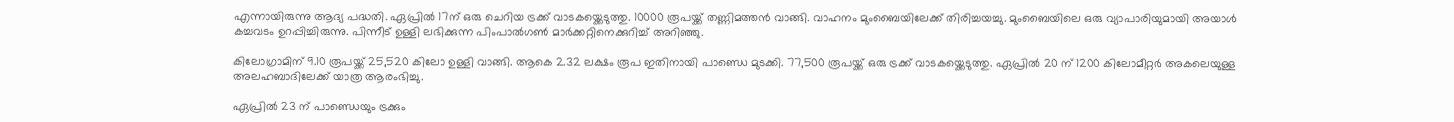എന്നായിരുന്നു ആദ്യ പദ്ധതി. ഏപ്രില്‍ 17ന് ഒരു ചെറിയ ട്രക്ക് വാടകയ്ക്കെടുത്തു. 10000 രൂപയ്ക്ക് തണ്ണിമത്തന്‍ വാങ്ങി. വാഹനം മുംബൈയിലേക്ക് തിരിച്ചയച്ചു. മുംബൈയിലെ ഒരു വ്യാപാരിയുമായി അയാള്‍ കച്ചവടം ഉറപ്പിച്ചിരുന്നു. പിന്നീട് ഉള്ളി ലഭിക്കുന്ന പിംപാല്‍ഗണ്‍ മാര്‍ക്കറ്റിനെക്കുറിച്ച് അറിഞ്ഞു.

കിലോഗ്രാമിന് 9.10 രൂപയ്ക്ക് 25,520 കിലോ ഉള്ളി വാങ്ങി. ആകെ 2.32 ലക്ഷം രൂപ ഇതിനായി പാണ്ഡെ മുടക്കി. 77,500 രൂപയ്ക്ക് ഒരു ട്രക്ക് വാടകയ്ക്കെടുത്തു. ഏപ്രില്‍ 20 ന് 1200 കിലോമീറ്റര്‍ അകലെയുള്ള അലഹബാദിലേക്ക് യാത്ര ആരംഭിച്ചു.

ഏപ്രില്‍ 23 ന് പാണ്ഡെയും ട്രക്കും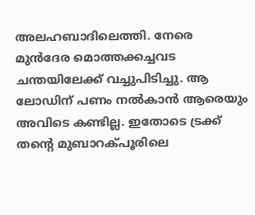അലഹബാദിലെത്തി. നേരെ മുന്‍ദേര മൊത്തക്കച്ചവട ചന്തയിലേക്ക് വച്ചുപിടിച്ചു. ആ ലോഡിന് പണം നല്‍കാന്‍ ആരെയും അവിടെ കണ്ടില്ല. ഇതോടെ ട്രക്ക് തന്‍റെ മുബാറക്പൂരിലെ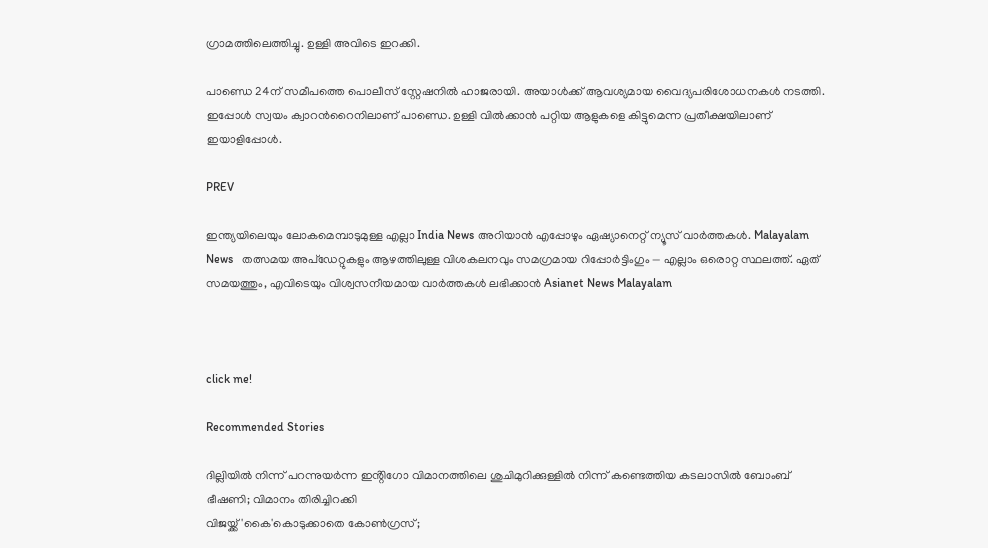ഗ്രാമത്തിലെത്തിച്ചു. ഉള്ളി അവിടെ ഇറക്കി.

പാണ്ഡെ 24ന് സമീപത്തെ പൊലീസ് സ്റ്റേഷനില്‍ ഹാജരായി. അയാള്‍ക്ക് ആവശ്യമായ വൈദ്യപരിശോധനകള്‍ നടത്തി. ഇപ്പോള്‍ സ്വയം ക്വാറന്‍റൈനിലാണ് പാണ്ഡെ. ഉള്ളി വില്‍ക്കാന്‍ പറ്റിയ ആളുകളെ കിട്ടുമെന്ന പ്രതീക്ഷയിലാണ് ഇയാളിപ്പോള്‍.

PREV

ഇന്ത്യയിലെയും ലോകമെമ്പാടുമുള്ള എല്ലാ India News അറിയാൻ എപ്പോഴും ഏഷ്യാനെറ്റ് ന്യൂസ് വാർത്തകൾ. Malayalam News   തത്സമയ അപ്‌ഡേറ്റുകളും ആഴത്തിലുള്ള വിശകലനവും സമഗ്രമായ റിപ്പോർട്ടിംഗും — എല്ലാം ഒരൊറ്റ സ്ഥലത്ത്. ഏത് സമയത്തും, എവിടെയും വിശ്വസനീയമായ വാർത്തകൾ ലഭിക്കാൻ Asianet News Malayalam



click me!

Recommended Stories

ദില്ലിയിൽ നിന്ന് പറന്നുയർന്ന ഇൻ്റിഗോ വിമാനത്തിലെ ശുചിമുറിക്കുള്ളിൽ നിന്ന് കണ്ടെത്തിയ കടലാസിൽ ബോംബ് ഭീഷണി; വിമാനം തിരിച്ചിറക്കി
വിജയ്ക്ക് 'കൈ'കൊടുക്കാതെ കോണ്‍ഗ്രസ്;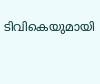ടിവികെയുമായി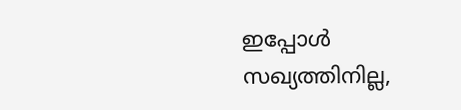ഇപ്പോൾ സഖ്യത്തിനില്ല,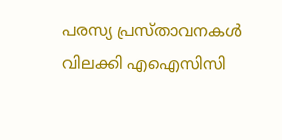പരസ്യ പ്രസ്താവനകൾ വിലക്കി എഐസിസി